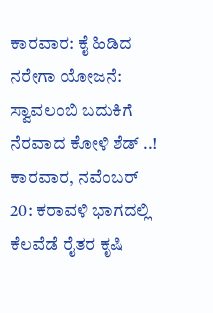ಕಾರವಾರ: ಕೈ ಹಿಡಿದ ನರೇಗಾ ಯೋಜನೆ: ಸ್ವಾವಲಂಬಿ ಬದುಕಿಗೆ ನೆರವಾದ ಕೋಳಿ ಶೆಡ್ ..!
ಕಾರವಾರ, ನವೆಂಬರ್ 20: ಕರಾವಳಿ ಭಾಗದಲ್ಲಿ ಕೆಲವೆಡೆ ರೈತರ ಕೃಷಿ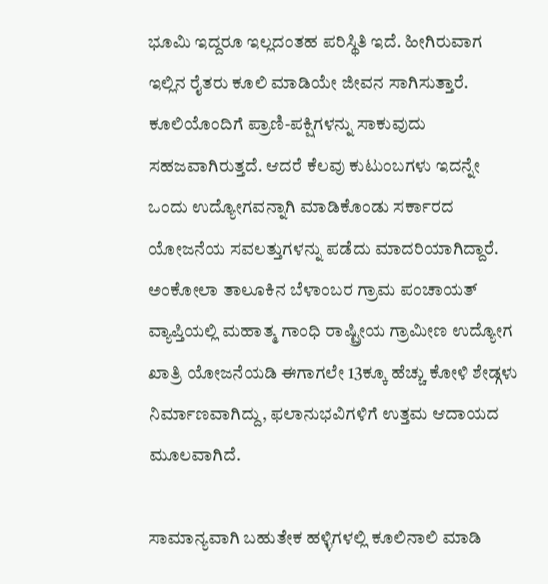ಭೂಮಿ ಇದ್ದರೂ ಇಲ್ಲದಂತಹ ಪರಿಸ್ಥಿತಿ ಇದೆ. ಹೀಗಿರುವಾಗ ಇಲ್ಲಿನ ರೈತರು ಕೂಲಿ ಮಾಡಿಯೇ ಜೀವನ ಸಾಗಿಸುತ್ತಾರೆ. ಕೂಲಿಯೊಂದಿಗೆ ಪ್ರಾಣಿ-ಪಕ್ಷಿಗಳನ್ನು ಸಾಕುವುದು ಸಹಜವಾಗಿರುತ್ತದೆ. ಆದರೆ ಕೆಲವು ಕುಟುಂಬಗಳು ಇದನ್ನೇ ಒಂದು ಉದ್ಯೋಗವನ್ನಾಗಿ ಮಾಡಿಕೊಂಡು ಸರ್ಕಾರದ ಯೋಜನೆಯ ಸವಲತ್ತುಗಳನ್ನು ಪಡೆದು ಮಾದರಿಯಾಗಿದ್ದಾರೆ.
ಅಂಕೋಲಾ ತಾಲೂಕಿನ ಬೆಳಾಂಬರ ಗ್ರಾಮ ಪಂಚಾಯತ್ ವ್ಯಾಪ್ತಿಯಲ್ಲಿ ಮಹಾತ್ಮ ಗಾಂಧಿ ರಾಷ್ಟ್ರೀಯ ಗ್ರಾಮೀಣ ಉದ್ಯೋಗ ಖಾತ್ರಿ ಯೋಜನೆಯಡಿ ಈಗಾಗಲೇ 13ಕ್ಕೂ ಹೆಚ್ಚು ಕೋಳಿ ಶೇಡ್ಗಳು ನಿರ್ಮಾಣವಾಗಿದ್ದು, ಫಲಾನುಭವಿಗಳಿಗೆ ಉತ್ತಮ ಆದಾಯದ ಮೂಲವಾಗಿದೆ.

ಸಾಮಾನ್ಯವಾಗಿ ಬಹುತೇಕ ಹಳ್ಳಿಗಳಲ್ಲಿ ಕೂಲಿನಾಲಿ ಮಾಡಿ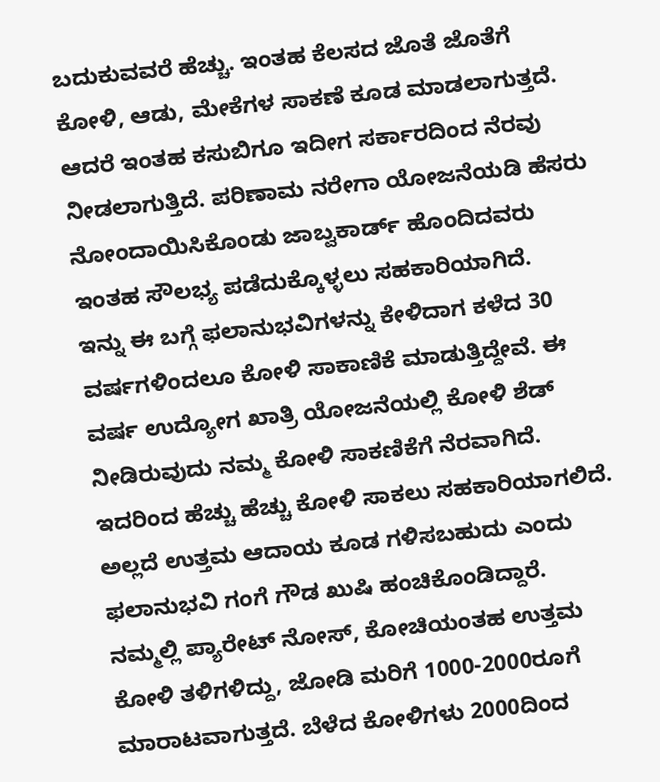ಬದುಕುವವರೆ ಹೆಚ್ಚು. ಇಂತಹ ಕೆಲಸದ ಜೊತೆ ಜೊತೆಗೆ ಕೋಳಿ, ಆಡು, ಮೇಕೆಗಳ ಸಾಕಣೆ ಕೂಡ ಮಾಡಲಾಗುತ್ತದೆ. ಆದರೆ ಇಂತಹ ಕಸುಬಿಗೂ ಇದೀಗ ಸರ್ಕಾರದಿಂದ ನೆರವು ನೀಡಲಾಗುತ್ತಿದೆ. ಪರಿಣಾಮ ನರೇಗಾ ಯೋಜನೆಯಡಿ ಹೆಸರು ನೋಂದಾಯಿಸಿಕೊಂಡು ಜಾಬ್ವಕಾರ್ಡ್ ಹೊಂದಿದವರು ಇಂತಹ ಸೌಲಭ್ಯ ಪಡೆದುಕ್ಕೊಳ್ಳಲು ಸಹಕಾರಿಯಾಗಿದೆ.
ಇನ್ನು ಈ ಬಗ್ಗೆ ಫಲಾನುಭವಿಗಳನ್ನು ಕೇಳಿದಾಗ ಕಳೆದ 30 ವರ್ಷಗಳಿಂದಲೂ ಕೋಳಿ ಸಾಕಾಣಿಕೆ ಮಾಡುತ್ತಿದ್ದೇವೆ. ಈ ವರ್ಷ ಉದ್ಯೋಗ ಖಾತ್ರಿ ಯೋಜನೆಯಲ್ಲಿ ಕೋಳಿ ಶೆಡ್ ನೀಡಿರುವುದು ನಮ್ಮ ಕೋಳಿ ಸಾಕಣಿಕೆಗೆ ನೆರವಾಗಿದೆ. ಇದರಿಂದ ಹೆಚ್ಚು ಹೆಚ್ಚು ಕೋಳಿ ಸಾಕಲು ಸಹಕಾರಿಯಾಗಲಿದೆ. ಅಲ್ಲದೆ ಉತ್ತಮ ಆದಾಯ ಕೂಡ ಗಳಿಸಬಹುದು ಎಂದು ಫಲಾನುಭವಿ ಗಂಗೆ ಗೌಡ ಖುಷಿ ಹಂಚಿಕೊಂಡಿದ್ದಾರೆ.
ನಮ್ಮಲ್ಲಿ ಪ್ಯಾರೇಟ್ ನೋಸ್, ಕೋಚಿಯಂತಹ ಉತ್ತಮ ಕೋಳಿ ತಳಿಗಳಿದ್ದು, ಜೋಡಿ ಮರಿಗೆ 1000-2000ರೂಗೆ ಮಾರಾಟವಾಗುತ್ತದೆ. ಬೆಳೆದ ಕೋಳಿಗಳು 2000ದಿಂದ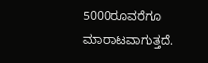5000ರೂವರೆಗೂ ಮಾರಾಟವಾಗುತ್ತದೆ.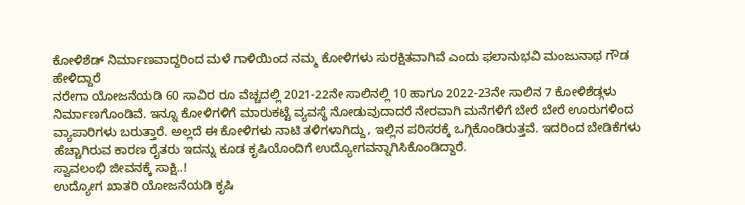ಕೋಳಿಶೆಡ್ ನಿರ್ಮಾಣವಾದ್ದರಿಂದ ಮಳೆ ಗಾಳಿಯಿಂದ ನಮ್ಮ ಕೋಳಿಗಳು ಸುರಕ್ಷಿತವಾಗಿವೆ ಎಂದು ಫಲಾನುಭವಿ ಮಂಜುನಾಥ ಗೌಡ ಹೇಳಿದ್ದಾರೆ
ನರೇಗಾ ಯೋಜನೆಯಡಿ 60 ಸಾವಿರ ರೂ ವೆಚ್ಚದಲ್ಲಿ 2021-22ನೇ ಸಾಲಿನಲ್ಲಿ 10 ಹಾಗೂ 2022-23ನೇ ಸಾಲಿನ 7 ಕೋಳಿಶೆಡ್ಗಳು ನಿರ್ಮಾಣಗೊಂಡಿವೆ. ಇನ್ನೂ ಕೋಳಿಗಳಿಗೆ ಮಾರುಕಟ್ಟೆ ವ್ಯವಸ್ಥೆ ನೋಡುವುದಾದರೆ ನೇರವಾಗಿ ಮನೆಗಳಿಗೆ ಬೇರೆ ಬೇರೆ ಊರುಗಳಿಂದ ವ್ಯಾಪಾರಿಗಳು ಬರುತ್ತಾರೆ. ಅಲ್ಲದೆ ಈ ಕೋಳಿಗಳು ನಾಟಿ ತಳಿಗಳಾಗಿದ್ದು, ಇಲ್ಲಿನ ಪರಿಸರಕ್ಕೆ ಒಗ್ಗಿಕೊಂಡಿರುತ್ತವೆ. ಇದರಿಂದ ಬೇಡಿಕೆಗಳು ಹೆಚ್ಚಾಗಿರುವ ಕಾರಣ ರೈತರು ಇದನ್ನು ಕೂಡ ಕೃಷಿಯೊಂದಿಗೆ ಉದ್ಯೋಗವನ್ನಾಗಿಸಿಕೊಂಡಿದ್ದಾರೆ.
ಸ್ವಾವಲಂಭಿ ಜೀವನಕ್ಕೆ ಸಾಕ್ಷಿ..!
ಉದ್ಯೋಗ ಖಾತರಿ ಯೋಜನೆಯಡಿ ಕೃಷಿ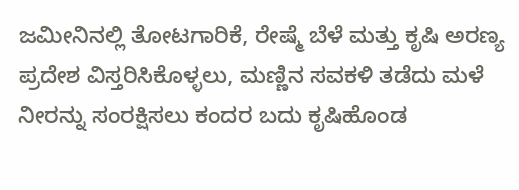ಜಮೀನಿನಲ್ಲಿ ತೋಟಗಾರಿಕೆ, ರೇಷ್ಮೆ ಬೆಳೆ ಮತ್ತು ಕೃಷಿ ಅರಣ್ಯ ಪ್ರದೇಶ ವಿಸ್ತರಿಸಿಕೊಳ್ಳಲು, ಮಣ್ಣಿನ ಸವಕಳಿ ತಡೆದು ಮಳೆ ನೀರನ್ನು ಸಂರಕ್ಷಿಸಲು ಕಂದರ ಬದು ಕೃಷಿಹೊಂಡ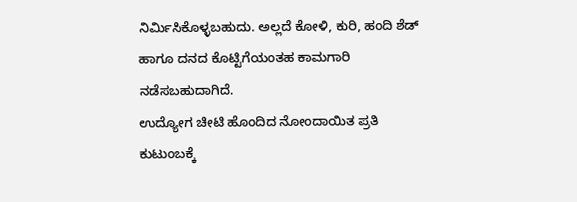ನಿರ್ಮಿಸಿಕೊಳ್ಳಬಹುದು. ಅಲ್ಲದೆ ಕೋಳಿ, ಕುರಿ, ಹಂದಿ ಶೆಡ್ ಹಾಗೂ ದನದ ಕೊಟ್ಟಿಗೆಯಂತಹ ಕಾಮಗಾರಿ ನಡೆಸಬಹುದಾಗಿದೆ.
ಉದ್ಯೋಗ ಚೀಟಿ ಹೊಂದಿದ ನೋಂದಾಯಿತ ಪ್ರತಿ ಕುಟುಂಬಕ್ಕೆ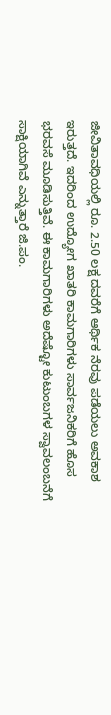ಜೀವಿತಾವಧಿಯಲ್ಲಿ ರೂ. 2.50 ಲಕ್ಷ ದವರೆಗೆ ಆರ್ಥಿಕ ನೆರವು ಪಡೆಯಲು ಅವಕಾಶ ಇರುತ್ತದೆ. ಇದರಿಂದ ಉದ್ಯೋಗ ಖಾತರಿ ಕಾಮಗಾರಿಗಳು ಸಾರ್ವಜನಿಕರಿಗೆ ಹೊಸ ಭರವಸೆ ಮೂಡಿಸುತ್ತಿವೆ. ಈ ಕಾಮಗಾರಿಗಳು ಅದೆಷ್ಟೋ ಕುಟುಂಬಗಳ ಸ್ವಾವಲಂಬನೆಗೆ ಸಾಕ್ಷಿಯಾಗಿವೆ ಎನ್ನುತ್ತಾರೆ ಜಿ.ಪಂ.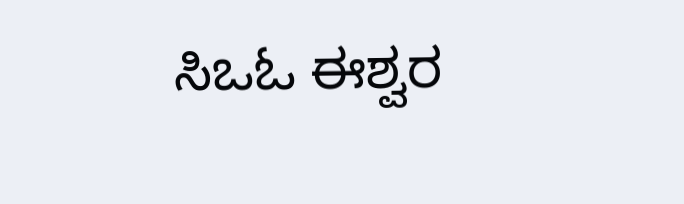ಸಿಒಓ ಈಶ್ವರ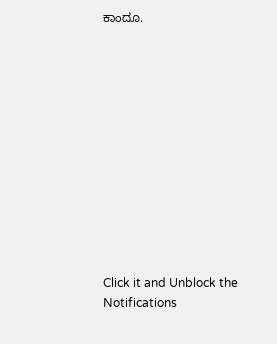ಕಾಂದೂ.












Click it and Unblock the Notifications